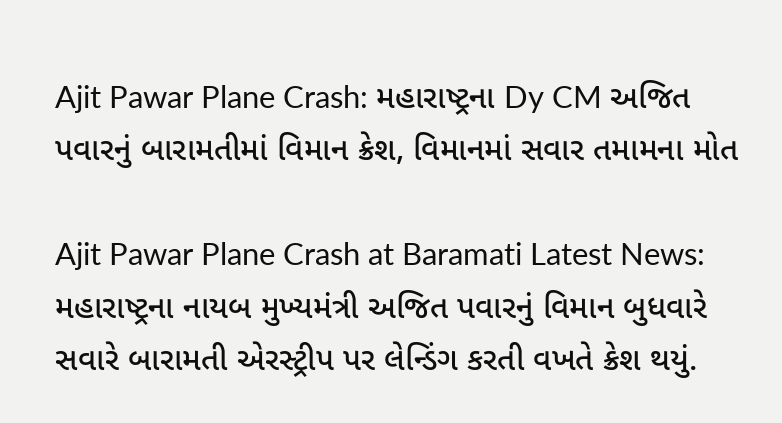Ajit Pawar Plane Crash: મહારાષ્ટ્રના Dy CM અજિત પવારનું બારામતીમાં વિમાન ક્રેશ, વિમાનમાં સવાર તમામના મોત

Ajit Pawar Plane Crash at Baramati Latest News: મહારાષ્ટ્રના નાયબ મુખ્યમંત્રી અજિત પવારનું વિમાન બુધવારે સવારે બારામતી એરસ્ટ્રીપ પર લેન્ડિંગ કરતી વખતે ક્રેશ થયું.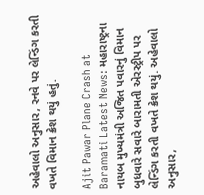અહેવાલો અનુસાર, રનવે પર લેન્ડિંગ કરતી વખતે વિમાન ક્રેશ થયું હતું.

Ajit Pawar Plane Crash at Baramati Latest News: મહારાષ્ટ્રના નાયબ મુખ્યમંત્રી અજિત પવારનું વિમાન બુધવારે સવારે બારામતી એરસ્ટ્રીપ પર લેન્ડિંગ કરતી વખતે ક્રેશ થયું. અહેવાલો અનુસાર,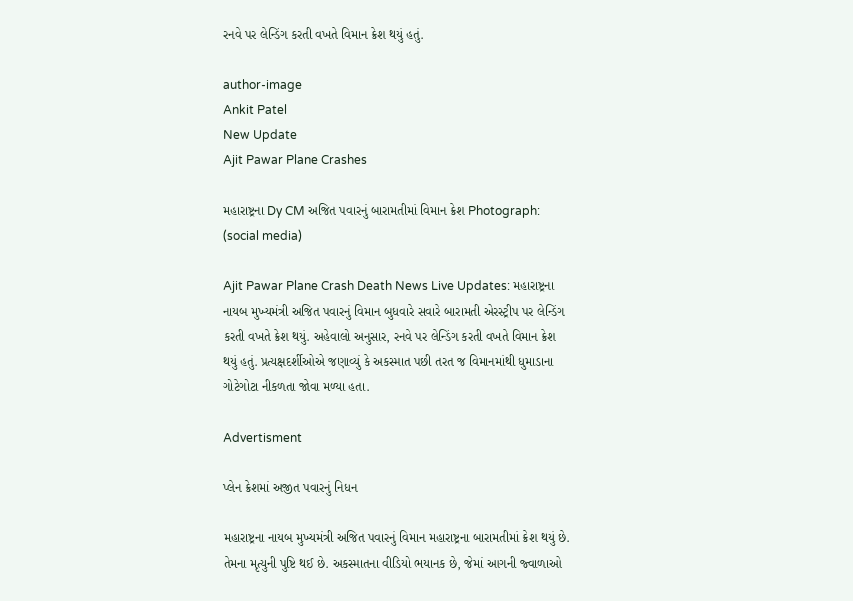રનવે પર લેન્ડિંગ કરતી વખતે વિમાન ક્રેશ થયું હતું.

author-image
Ankit Patel
New Update
Ajit Pawar Plane Crashes

મહારાષ્ટ્રના Dy CM અજિત પવારનું બારામતીમાં વિમાન ક્રેશ Photograph: (social media)

Ajit Pawar Plane Crash Death News Live Updates: મહારાષ્ટ્રના નાયબ મુખ્યમંત્રી અજિત પવારનું વિમાન બુધવારે સવારે બારામતી એરસ્ટ્રીપ પર લેન્ડિંગ કરતી વખતે ક્રેશ થયું. અહેવાલો અનુસાર, રનવે પર લેન્ડિંગ કરતી વખતે વિમાન ક્રેશ થયું હતું. પ્રત્યક્ષદર્શીઓએ જણાવ્યું કે અકસ્માત પછી તરત જ વિમાનમાંથી ધુમાડાના ગોટેગોટા નીકળતા જોવા મળ્યા હતા.

Advertisment

પ્લેન ક્રેશમાં અજીત પવારનું નિધન

મહારાષ્ટ્રના નાયબ મુખ્યમંત્રી અજિત પવારનું વિમાન મહારાષ્ટ્રના બારામતીમાં ક્રેશ થયું છે. તેમના મૃત્યુની પુષ્ટિ થઈ છે. અકસ્માતના વીડિયો ભયાનક છે, જેમાં આગની જ્વાળાઓ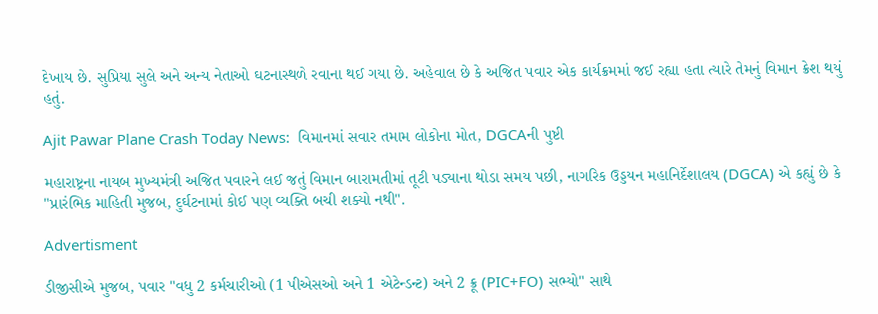દેખાય છે. સુપ્રિયા સુલે અને અન્ય નેતાઓ ઘટનાસ્થળે રવાના થઈ ગયા છે. અહેવાલ છે કે અજિત પવાર એક કાર્યક્રમમાં જઈ રહ્યા હતા ત્યારે તેમનું વિમાન ક્રેશ થયું હતું.

Ajit Pawar Plane Crash Today News:  વિમાનમાં સવાર તમામ લોકોના મોત, DGCAની પુષ્ટી

મહારાષ્ટ્રના નાયબ મુખ્યમંત્રી અજિત પવારને લઈ જતું વિમાન બારામતીમાં તૂટી પડ્યાના થોડા સમય પછી, નાગરિક ઉડ્ડયન મહાનિર્દેશાલય (DGCA) એ કહ્યું છે કે "પ્રારંભિક માહિતી મુજબ, દુર્ઘટનામાં કોઈ પણ વ્યક્તિ બચી શક્યો નથી".

Advertisment

ડીજીસીએ મુજબ, પવાર "વધુ 2 કર્મચારીઓ (1 પીએસઓ અને 1 એટેન્ડન્ટ) અને 2 ક્રૂ (PIC+FO) સભ્યો" સાથે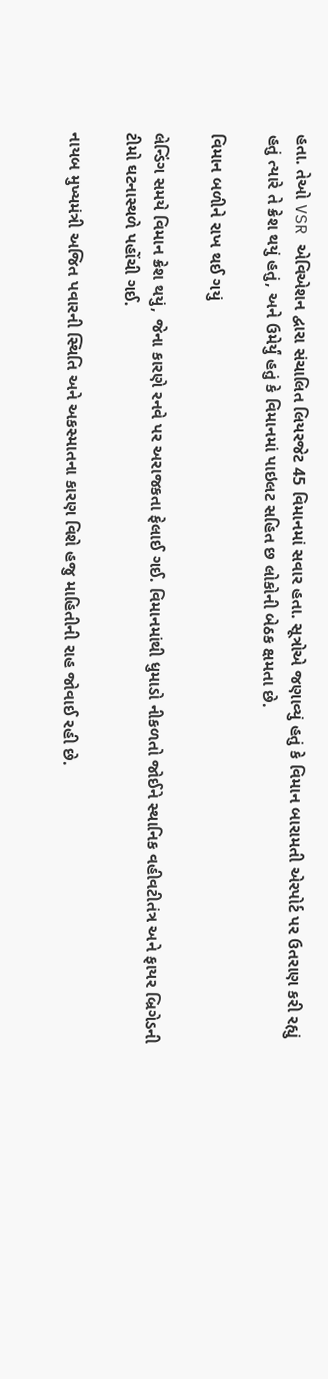હતા. તેઓ VSR એવિએશન દ્વારા સંચાલિત લિયરજેટ 45 વિમાનમાં સવાર હતા. સૂત્રોએ જણાવ્યું હતું કે વિમાન બારામતી એરપોર્ટ પર ઉતરાણ કરી રહ્યું હતું ત્યારે તે ક્રેશ થયું હતું, અને ઉમેર્યું હતું કે વિમાનમાં પાઇલટ સહિત છ લોકોની બેઠક ક્ષમતા છે.

વિમાન બળીને રાખ થઈ ગયું

લેન્ડિંગ સમયે વિમાન ક્રેશ થયું, જેના કારણે રનવે પર અરાજકતા ફેલાઈ ગઈ. વિમાનમાંથી ધુમાડો નીકળતો જોઈને સ્થાનિક વહીવટીતંત્ર અને ફાયર બ્રિગેડની ટીમો ઘટનાસ્થળે પહોંચી ગઈ.

નાયબ મુખ્યમંત્રી અજિત પવારની સ્થિતિ અને અકસ્માતના કારણ વિશે હજુ માહિતીની રાહ જોવાઈ રહી છે.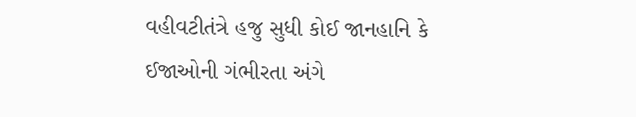વહીવટીતંત્રે હજુ સુધી કોઈ જાનહાનિ કે ઈજાઓની ગંભીરતા અંગે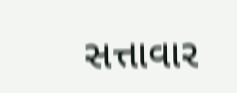સત્તાવાર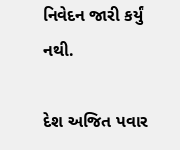નિવેદન જારી કર્યું નથી.

દેશ અજિત પવાર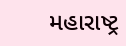મહારાષ્ટ્ર